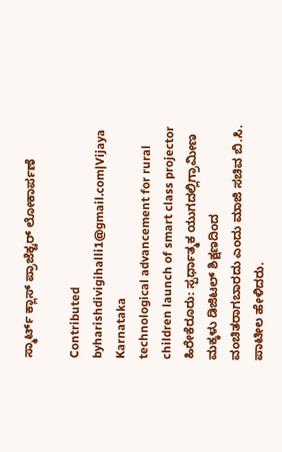ಸ್ಮಾರ್ಟ್ ಕ್ಲಾಸ್ ಪ್ರಾಜೆಕ್ಟರ್ ಲೋಕಾರ್ಪಣೆ

Contributed byharishdivigihalli1@gmail.com|Vijaya Karnataka
technological advancement for rural children launch of smart class projector
ಹಿರೇಕೆರೂರು: ಸ್ಪರ್ಧಾತ್ಮಕ ಯುಗದಲ್ಲಿಗ್ರಾಮೀಣ ಮಕ್ಕಳು ಡಿಜಿಟಲ್ ಶಿಕ್ಷಣದಿಂದ ವಂಚಿತರಾಗಬಾರದು ಎಂದು ಮಾಜಿ ಸಚಿವ ಬಿ.ಸಿ. ಪಾಟೀಲ ಹೇಳಿದರು.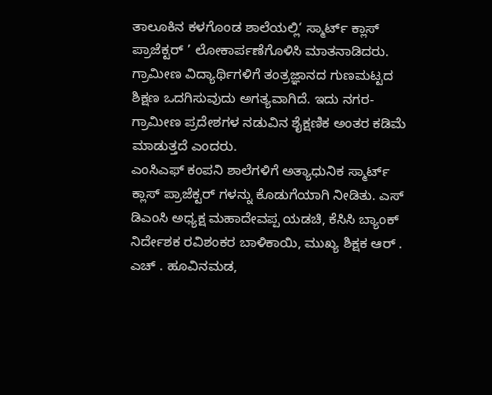ತಾಲೂಕಿನ ಕಳಗೊಂಡ ಶಾಲೆಯಲ್ಲಿ‘ ಸ್ಮಾರ್ಟ್ ಕ್ಲಾಸ್ ಪ್ರಾಜೆಕ್ಟರ್ ’ ಲೋಕಾರ್ಪಣೆಗೊಳಿಸಿ ಮಾತನಾಡಿದರು. ಗ್ರಾಮೀಣ ವಿದ್ಯಾರ್ಥಿಗಳಿಗೆ ತಂತ್ರಜ್ಞಾನದ ಗುಣಮಟ್ಟದ ಶಿಕ್ಷಣ ಒದಗಿಸುವುದು ಅಗತ್ಯವಾಗಿದೆ. ಇದು ನಗರ-ಗ್ರಾಮೀಣ ಪ್ರದೇಶಗಳ ನಡುವಿನ ಶೈಕ್ಷಣಿಕ ಅಂತರ ಕಡಿಮೆ ಮಾಡುತ್ತದೆ ಎಂದರು.
ಎಂಸಿಎಫ್ ಕಂಪನಿ ಶಾಲೆಗಳಿಗೆ ಅತ್ಯಾಧುನಿಕ ಸ್ಮಾರ್ಟ್ ಕ್ಲಾಸ್ ಪ್ರಾಜೆಕ್ಟರ್ ಗಳನ್ನು ಕೊಡುಗೆಯಾಗಿ ನೀಡಿತು. ಎಸ್ ಡಿಎಂಸಿ ಅಧ್ಯಕ್ಷ ಮಹಾದೇವಪ್ಪ ಯಡಚಿ, ಕೆಸಿಸಿ ಬ್ಯಾಂಕ್ ನಿರ್ದೇಶಕ ರವಿಶಂಕರ ಬಾಳಿಕಾಯಿ, ಮುಖ್ಯ ಶಿಕ್ಷಕ ಆರ್ . ಎಚ್ . ಹೂವಿನಮಡ,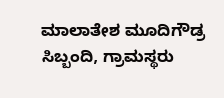ಮಾಲಾತೇಶ ಮೂದಿಗೌಡ್ರ ಸಿಬ್ಬಂದಿ, ಗ್ರಾಮಸ್ಥರು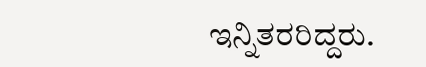ಇನ್ನಿತರರಿದ್ದರು.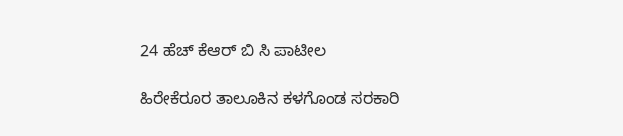24 ಹೆಚ್ ಕೆಆರ್ ಬಿ ಸಿ ಪಾಟೀಲ

ಹಿರೇಕೆರೂರ ತಾಲೂಕಿನ ಕಳಗೊಂಡ ಸರಕಾರಿ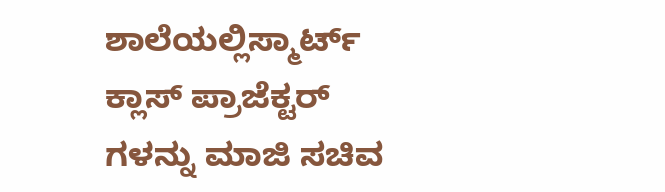ಶಾಲೆಯಲ್ಲಿಸ್ಮಾರ್ಟ್ ಕ್ಲಾಸ್ ಪ್ರಾಜೆಕ್ಟರ್ ಗಳನ್ನು ಮಾಜಿ ಸಚಿವ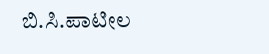ಬಿ.ಸಿ.ಪಾಟೀಲ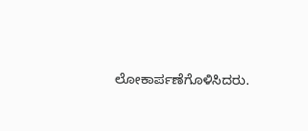ಲೋಕಾರ್ಪಣೆಗೊಳಿಸಿದರು.